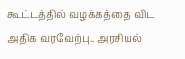கூட்டத்தில் வழக்கத்தை விட அதிக வரவேற்பு.. அரசியல்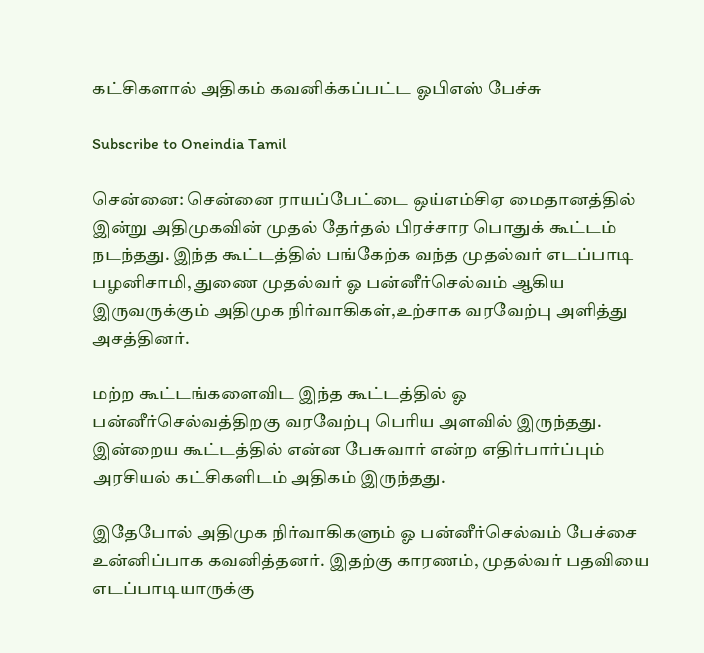கட்சிகளால் அதிகம் கவனிக்கப்பட்ட ஓபிஎஸ் பேச்சு

Subscribe to Oneindia Tamil

சென்னை: சென்னை ராயப்பேட்டை ஒய்எம்சிஏ மைதானத்தில் இன்று அதிமுகவின் முதல் தேர்தல் பிரச்சார பொதுக் கூட்டம் நடந்தது. இந்த கூட்டத்தில் பங்கேற்க வந்த முதல்வர் எடப்பாடி பழனிசாமி, துணை முதல்வர் ஓ பன்னீர்செல்வம் ஆகிய இருவருக்கும் அதிமுக நிர்வாகிகள்,உற்சாக வரவேற்பு அளித்து அசத்தினர்.

மற்ற கூட்டங்களைவிட இந்த கூட்டத்தில் ஓ பன்னீர்செல்வத்திறகு வரவேற்பு பெரிய அளவில் இருந்தது. இன்றைய கூட்டத்தில் என்ன பேசுவார் என்ற எதிர்பார்ப்பும் அரசியல் கட்சிகளிடம் அதிகம் இருந்தது.

இதேபோல் அதிமுக நிர்வாகிகளும் ஓ பன்னீர்செல்வம் பேச்சை உன்னிப்பாக கவனித்தனர். இதற்கு காரணம், முதல்வர் பதவியை எடப்பாடியாருக்கு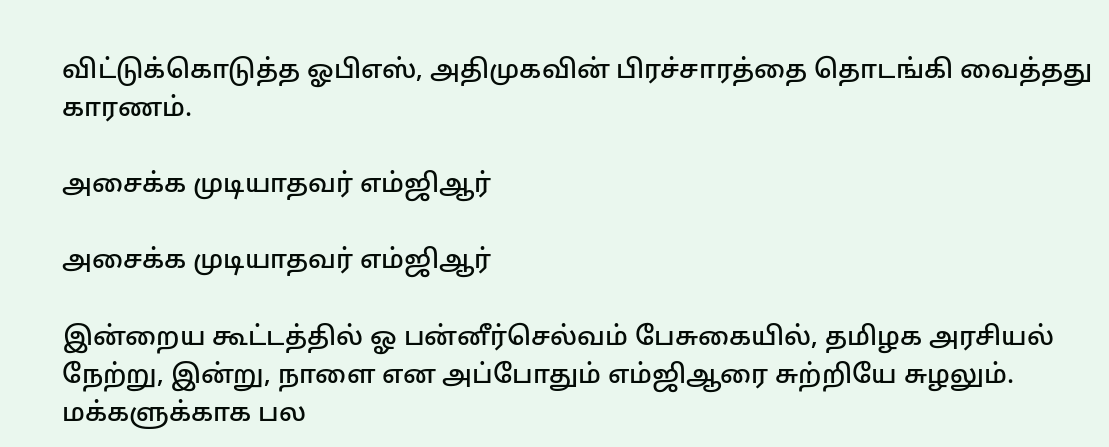விட்டுக்கொடுத்த ஓபிஎஸ், அதிமுகவின் பிரச்சாரத்தை தொடங்கி வைத்தது காரணம்.

அசைக்க முடியாதவர் எம்ஜிஆர்

அசைக்க முடியாதவர் எம்ஜிஆர்

இன்றைய கூட்டத்தில் ஓ பன்னீர்செல்வம் பேசுகையில், தமிழக அரசியல் நேற்று, இன்று, நாளை என அப்போதும் எம்ஜிஆரை சுற்றியே சுழலும். மக்களுக்காக பல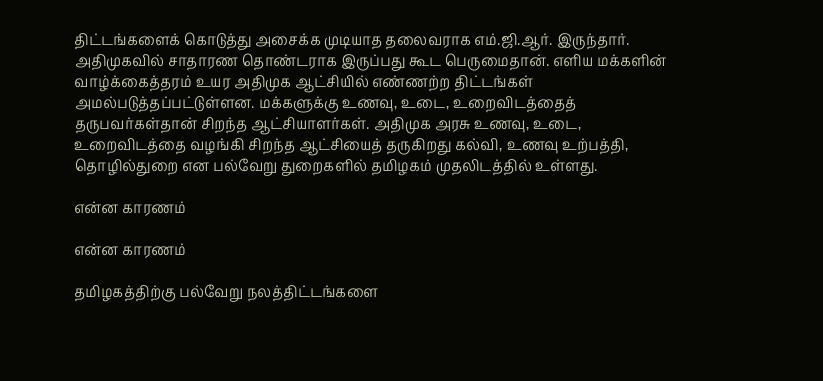திட்டங்களைக் கொடுத்து அசைக்க முடியாத தலைவராக எம்.ஜி.ஆர். இருந்தார். அதிமுகவில் சாதாரண தொண்டராக இருப்பது கூட பெருமைதான். எளிய மக்களின் வாழ்க்கைத்தரம் உயர அதிமுக ஆட்சியில் எண்ணற்ற திட்டங்கள் அமல்படுத்தப்பட்டுள்ளன. மக்களுக்கு உணவு, உடை, உறைவிடத்தைத் தருபவர்கள்தான் சிறந்த ஆட்சியாளர்கள். அதிமுக அரசு உணவு, உடை, உறைவிடத்தை வழங்கி சிறந்த ஆட்சியைத் தருகிறது கல்வி, உணவு உற்பத்தி, தொழில்துறை என பல்வேறு துறைகளில் தமிழகம் முதலிடத்தில் உள்ளது.

என்ன காரணம்

என்ன காரணம்

தமிழகத்திற்கு பல்வேறு நலத்திட்டங்களை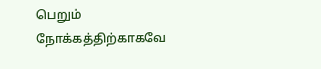பெறும் நோக்கத்திற்காகவே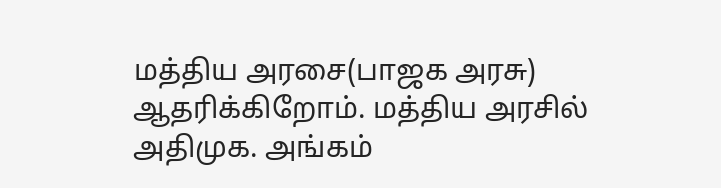மத்திய அரசை(பாஜக அரசு) ஆதரிக்கிறோம். மத்திய அரசில் அதிமுக. அங்கம்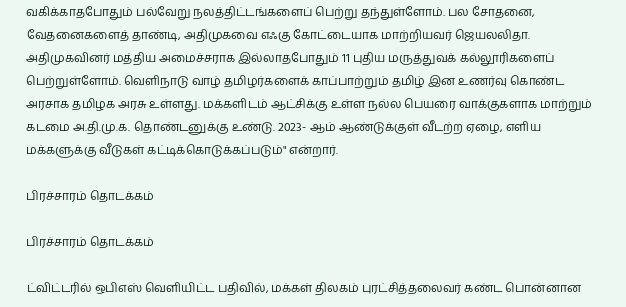வகிக்காதபோதும் பல்வேறு நலத்திட்டங்களைப் பெற்று தந்துள்ளோம். பல சோதனை, வேதனைகளைத் தாண்டி, அதிமுகவை எஃகு கோட்டையாக மாற்றியவர் ஜெயலலிதா. அதிமுகவினர் மத்திய அமைச்சராக இல்லாதபோதும் 11 புதிய மருத்துவக் கல்லூரிகளைப் பெற்றுள்ளோம். வெளிநாடு வாழ் தமிழர்களைக் காப்பாற்றும் தமிழ் இன உணர்வு கொண்ட அரசாக தமிழக அரசு உள்ளது. மக்களிடம் ஆட்சிக்கு உள்ள நல்ல பெயரை வாக்குகளாக மாற்றும் கடமை அ.தி.மு.க. தொண்டனுக்கு உண்டு. 2023- ஆம் ஆண்டுக்குள் வீடற்ற ஏழை, எளிய மக்களுக்கு வீடுகள் கட்டிக்கொடுக்கப்படும்" என்றார்.

பிரச்சாரம் தொடக்கம்

பிரச்சாரம் தொடக்கம்

ட்விட்டரில் ஒபிஎஸ் வெளியிட்ட பதிவில், மக்கள் திலகம் புரட்சித்தலைவர் கண்ட பொன்னான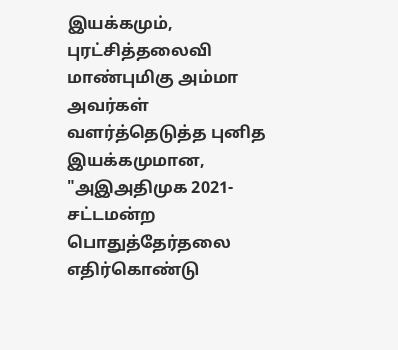இயக்கமும், புரட்சித்தலைவி மாண்புமிகு அம்மா அவர்கள் வளர்த்தெடுத்த புனித இயக்கமுமான, "அஇஅதிமுக 2021- சட்டமன்ற பொதுத்தேர்தலை எதிர்கொண்டு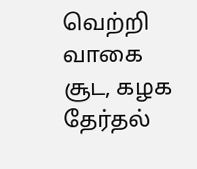வெற்றி வாகை சூட, கழக தேர்தல்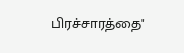பிரச்சாரத்தை"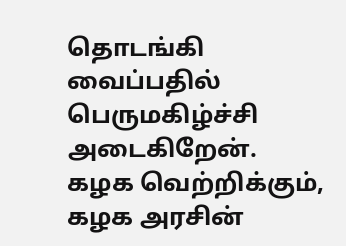தொடங்கி வைப்பதில் பெருமகிழ்ச்சி அடைகிறேன். கழக வெற்றிக்கும், கழக அரசின்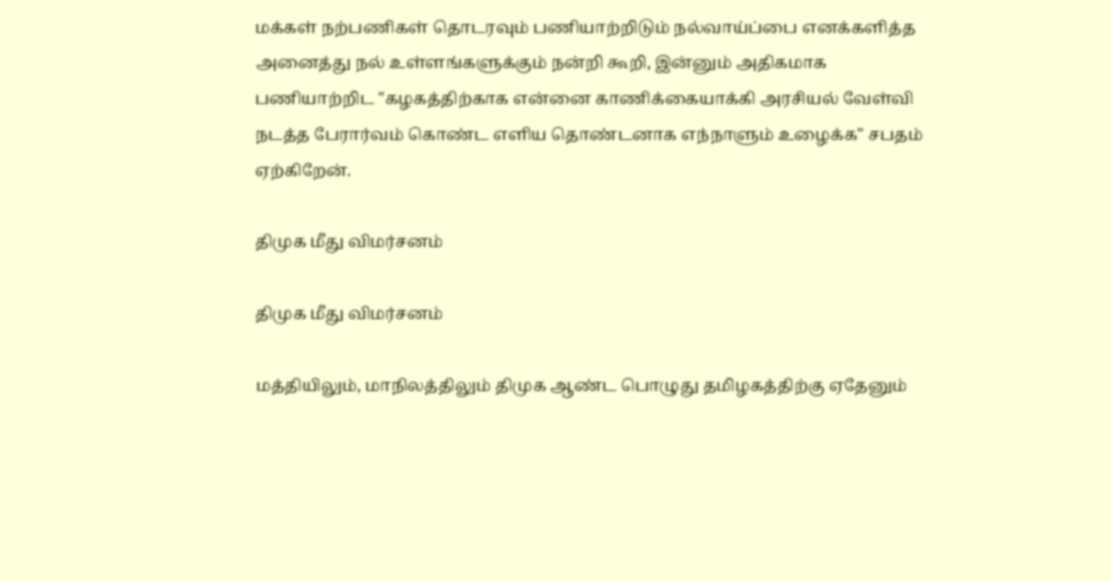மக்கள் நற்பணிகள் தொடரவும் பணியாற்றிடும் நல்வாய்ப்பை எனக்களித்த அனைத்து நல் உள்ளங்களுக்கும் நன்றி கூறி, இன்னும் அதிகமாக பணியாற்றிட "கழகத்திற்காக என்னை காணிக்கையாக்கி அரசியல் வேள்வி நடத்த பேரார்வம் கொண்ட எளிய தொண்டனாக எந்நாளும் உழைக்க" சபதம் ஏற்கிறேன்.

திமுக மீது விமர்சனம்

திமுக மீது விமர்சனம்

மத்தியிலும், மாநிலத்திலும் திமுக ஆண்ட பொழுது தமிழகத்திற்கு ஏதேனும்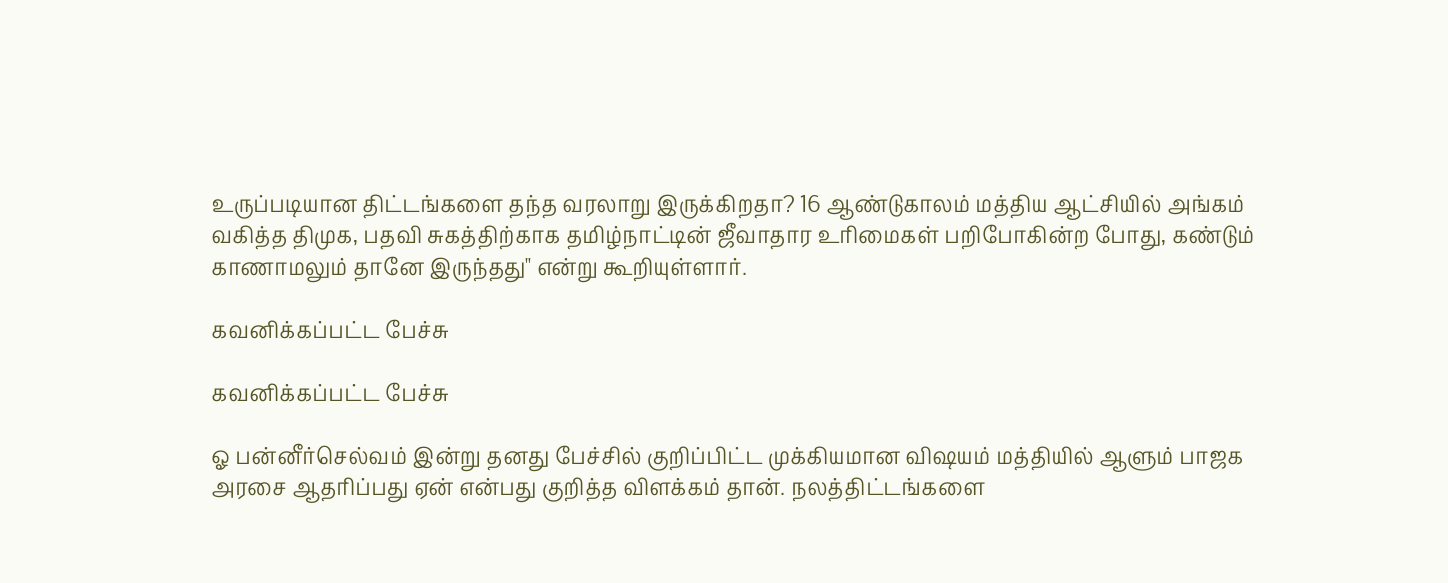உருப்படியான திட்டங்களை தந்த வரலாறு இருக்கிறதா? 16 ஆண்டுகாலம் மத்திய ஆட்சியில் அங்கம் வகித்த திமுக, பதவி சுகத்திற்காக தமிழ்நாட்டின் ஜீவாதார உரிமைகள் பறிபோகின்ற போது, கண்டும் காணாமலும் தானே இருந்தது" என்று கூறியுள்ளார்.

கவனிக்கப்பட்ட பேச்சு

கவனிக்கப்பட்ட பேச்சு

ஓ பன்னீர்செல்வம் இன்று தனது பேச்சில் குறிப்பிட்ட முக்கியமான விஷயம் மத்தியில் ஆளும் பாஜக அரசை ஆதரிப்பது ஏன் என்பது குறித்த விளக்கம் தான். நலத்திட்டங்களை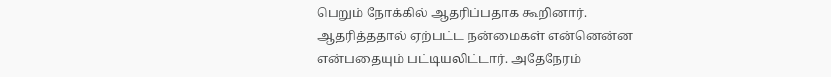பெறும் நோக்கில் ஆதரிப்பதாக கூறினார். ஆதரித்ததால் ஏற்பட்ட நன்மைகள் என்னென்ன என்பதையும் பட்டியலிட்டார். அதேநேரம்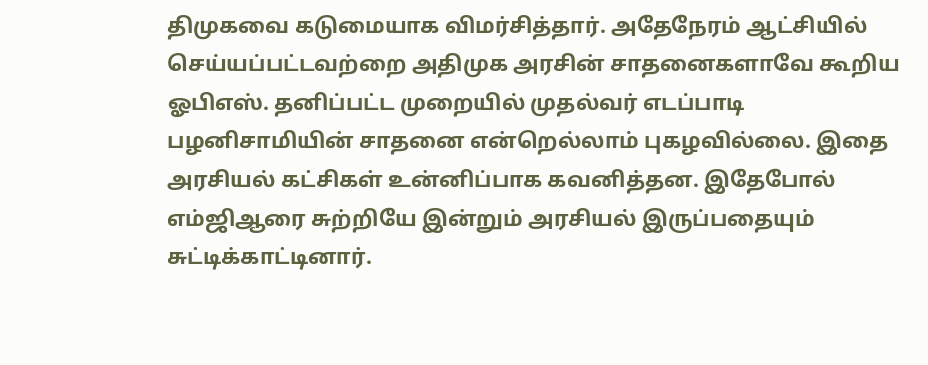திமுகவை கடுமையாக விமர்சித்தார். அதேநேரம் ஆட்சியில் செய்யப்பட்டவற்றை அதிமுக அரசின் சாதனைகளாவே கூறிய ஓபிஎஸ். தனிப்பட்ட முறையில் முதல்வர் எடப்பாடி பழனிசாமியின் சாதனை என்றெல்லாம் புகழவில்லை. இதை அரசியல் கட்சிகள் உன்னிப்பாக கவனித்தன. இதேபோல் எம்ஜிஆரை சுற்றியே இன்றும் அரசியல் இருப்பதையும் சுட்டிக்காட்டினார்.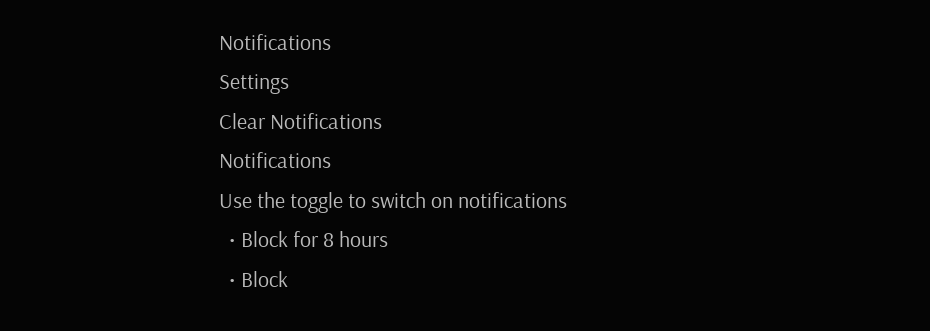Notifications
Settings
Clear Notifications
Notifications
Use the toggle to switch on notifications
  • Block for 8 hours
  • Block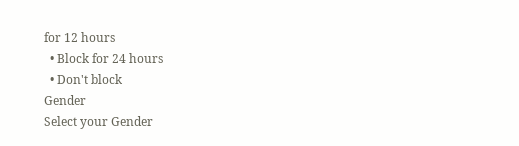for 12 hours
  • Block for 24 hours
  • Don't block
Gender
Select your Gender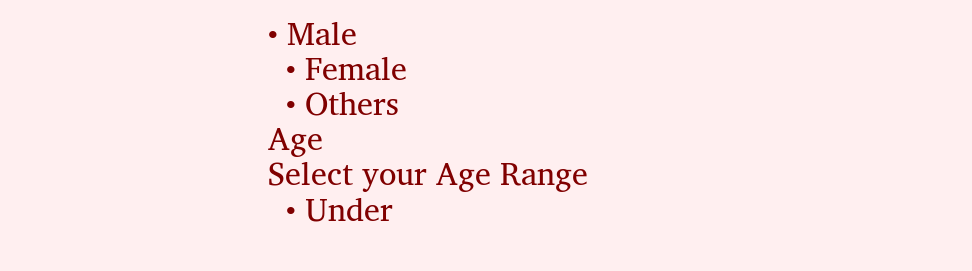• Male
  • Female
  • Others
Age
Select your Age Range
  • Under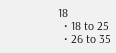18
  • 18 to 25
  • 26 to 35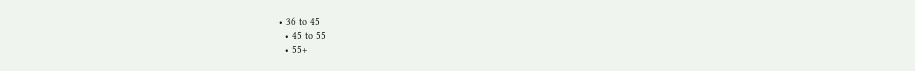• 36 to 45
  • 45 to 55
  • 55+